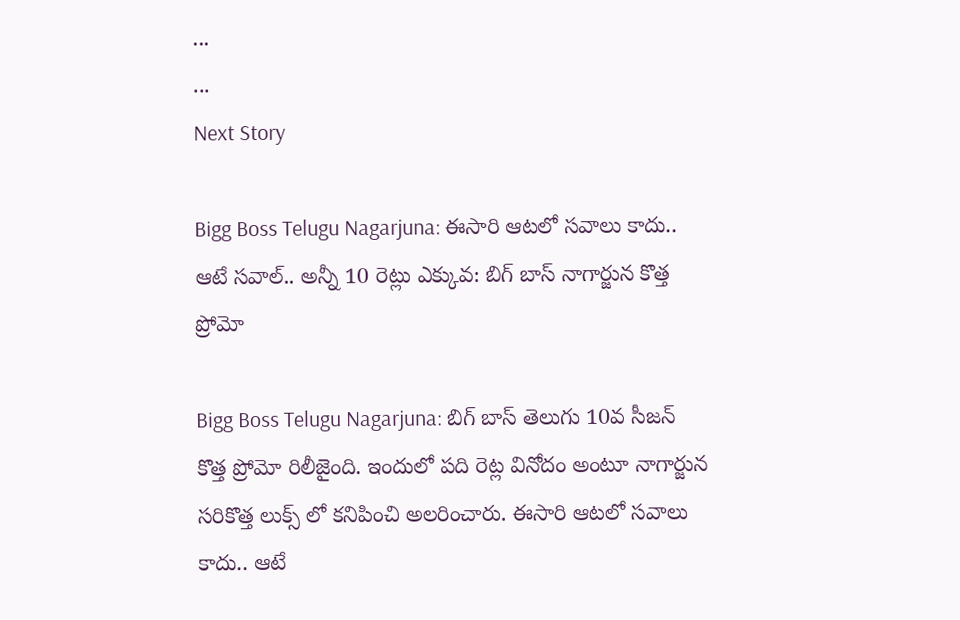...
...
Next Story

Bigg Boss Telugu Nagarjuna: ఈసారి ఆటలో సవాలు కాదు.. ఆటే సవాల్.. అన్నీ 10 రెట్లు ఎక్కువ: బిగ్ బాస్ నాగార్జున కొత్త ప్రోమో

Bigg Boss Telugu Nagarjuna: బిగ్ బాస్ తెలుగు 10వ సీజన్ కొత్త ప్రోమో రిలీజైంది. ఇందులో పది రెట్ల వినోదం అంటూ నాగార్జున సరికొత్త లుక్స్ లో కనిపించి అలరించారు. ఈసారి ఆటలో సవాలు కాదు.. ఆటే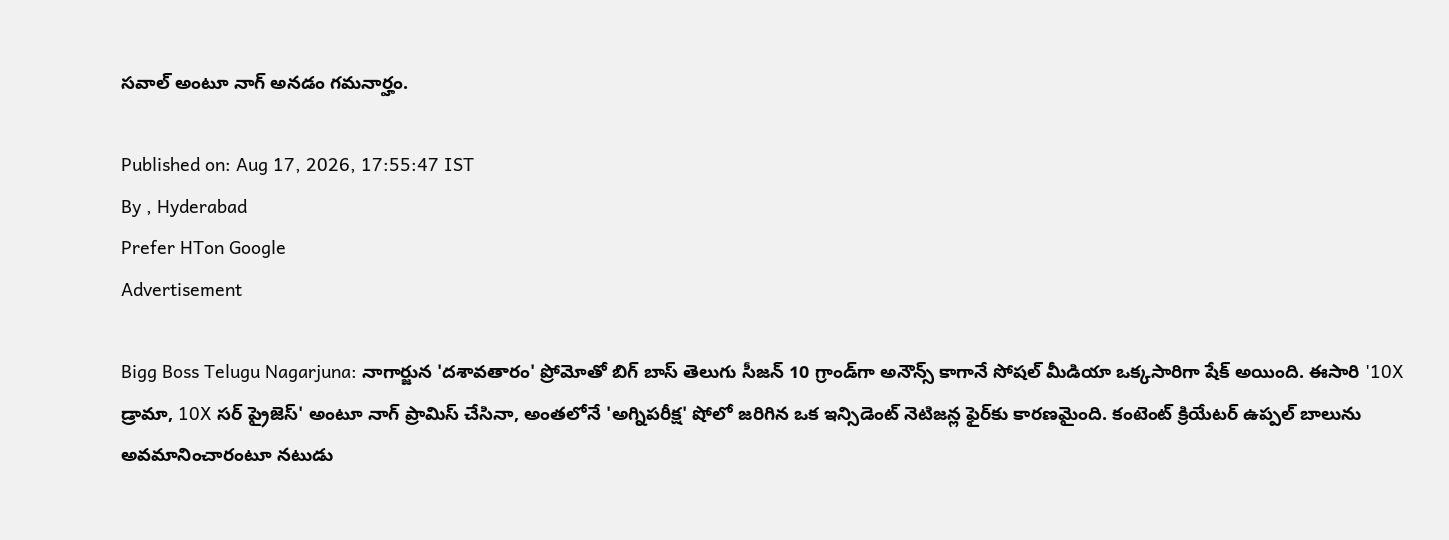సవాల్ అంటూ నాగ్ అనడం గమనార్హం.

Published on: Aug 17, 2026, 17:55:47 IST
By , Hyderabad
Prefer HTon Google
Advertisement

Bigg Boss Telugu Nagarjuna: నాగార్జున 'దశావతారం' ప్రోమోతో బిగ్ బాస్ తెలుగు సీజన్ 10 గ్రాండ్‌గా అనౌన్స్ కాగానే సోషల్ మీడియా ఒక్కసారిగా షేక్ అయింది. ఈసారి '10X డ్రామా, 10X సర్ ప్రైజెస్' అంటూ నాగ్ ప్రామిస్ చేసినా, అంతలోనే 'అగ్నిపరీక్ష' షోలో జరిగిన ఒక ఇన్సిడెంట్ నెటిజన్ల ఫైర్‌కు కారణమైంది. కంటెంట్ క్రియేటర్ ఉప్పల్ బాలును అవమానించారంటూ నటుడు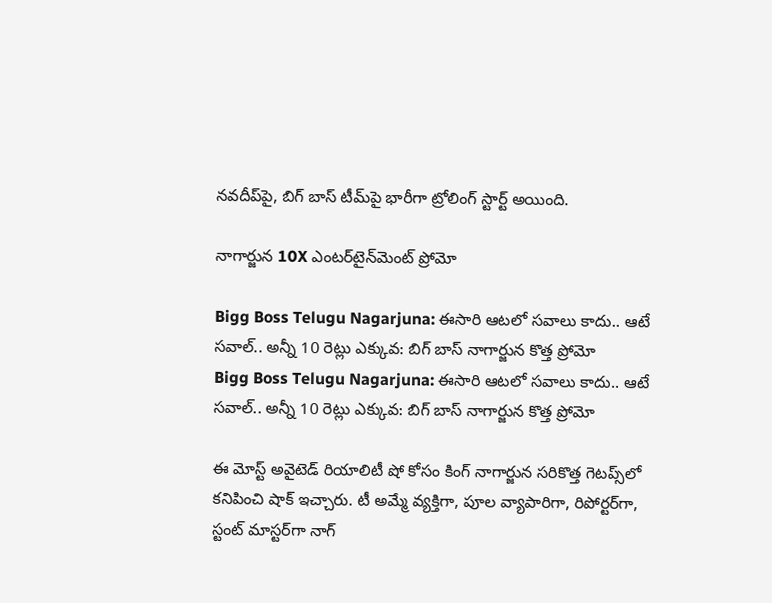నవదీప్‌పై, బిగ్ బాస్ టీమ్‌పై భారీగా ట్రోలింగ్ స్టార్ట్ అయింది.

నాగార్జున 10X ఎంటర్‌టైన్‌మెంట్ ప్రోమో

Bigg Boss Telugu Nagarjuna: ఈసారి ఆటలో సవాలు కాదు.. ఆటే సవాల్.. అన్నీ 10 రెట్లు ఎక్కువ: బిగ్ బాస్ నాగార్జున కొత్త ప్రోమో
Bigg Boss Telugu Nagarjuna: ఈసారి ఆటలో సవాలు కాదు.. ఆటే సవాల్.. అన్నీ 10 రెట్లు ఎక్కువ: బిగ్ బాస్ నాగార్జున కొత్త ప్రోమో

ఈ మోస్ట్ అవైటెడ్ రియాలిటీ షో కోసం కింగ్ నాగార్జున సరికొత్త గెటప్స్‌లో కనిపించి షాక్ ఇచ్చారు. టీ అమ్మే వ్యక్తిగా, పూల వ్యాపారిగా, రిపోర్టర్‌గా, స్టంట్ మాస్టర్‌గా నాగ్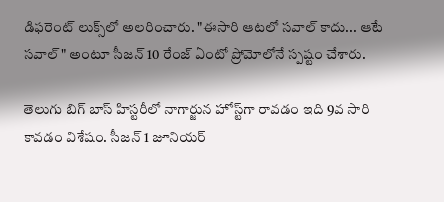డిఫరెంట్ లుక్స్‌లో అలరించారు. "ఈసారి ఆటలో సవాల్ కాదు... ఆటే సవాల్" అంటూ సీజన్ 10 రేంజ్ ఏంటో ప్రోమోలోనే స్పష్టం చేశారు.

తెలుగు బిగ్ బాస్ హిస్టరీలో నాగార్జున హోస్ట్‌గా రావడం ఇది 9వ సారి కావడం విశేషం. సీజన్ 1 జూనియర్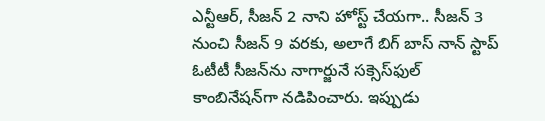ఎన్టీఆర్, సీజన్ 2 నాని హోస్ట్ చేయగా.. సీజన్ 3 నుంచి సీజన్ 9 వరకు, అలాగే బిగ్ బాస్ నాన్ స్టాప్ ఓటీటీ సీజన్‌ను నాగార్జునే సక్సెస్‌ఫుల్ కాంబినేషన్‌గా నడిపించారు. ఇప్పుడు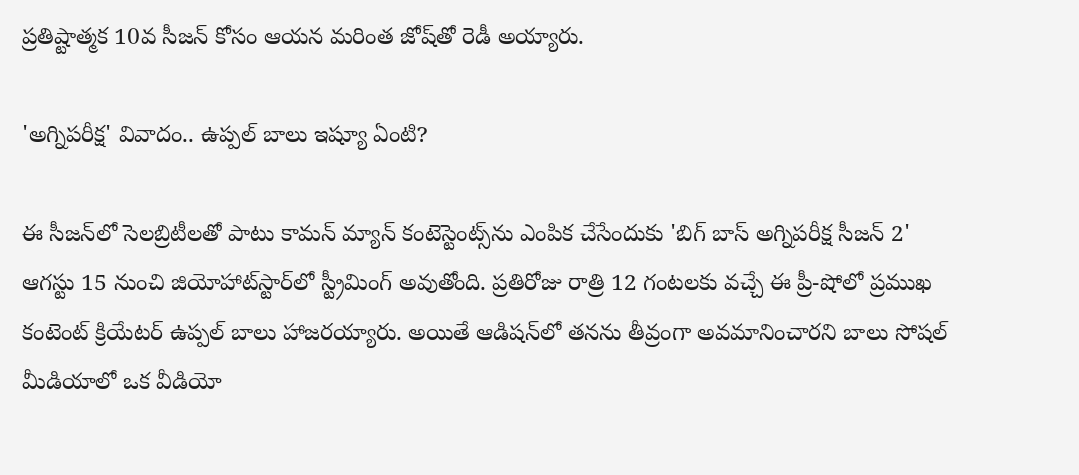ప్రతిష్టాత్మక 10వ సీజన్ కోసం ఆయన మరింత జోష్‌తో రెడీ అయ్యారు.

'అగ్నిపరీక్ష' వివాదం.. ఉప్పల్ బాలు ఇష్యూ ఏంటి?

ఈ సీజన్‌లో సెలబ్రిటీలతో పాటు కామన్ మ్యాన్ కంటెస్టెంట్స్‌ను ఎంపిక చేసేందుకు 'బిగ్ బాస్ అగ్నిపరీక్ష సీజన్ 2' ఆగస్టు 15 నుంచి జియోహాట్‌స్టార్‌లో స్ట్రీమింగ్ అవుతోంది. ప్రతిరోజు రాత్రి 12 గంటలకు వచ్చే ఈ ప్రీ-షోలో ప్రముఖ కంటెంట్ క్రియేటర్ ఉప్పల్ బాలు హాజరయ్యారు. అయితే ఆడిషన్‌లో తనను తీవ్రంగా అవమానించారని బాలు సోషల్ మీడియాలో ఒక వీడియో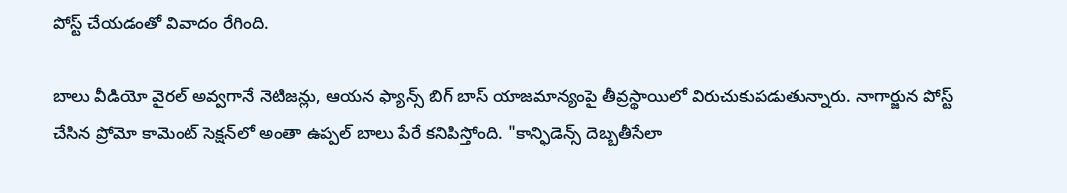పోస్ట్ చేయడంతో వివాదం రేగింది.

బాలు వీడియో వైరల్ అవ్వగానే నెటిజన్లు, ఆయన ఫ్యాన్స్ బిగ్ బాస్ యాజమాన్యంపై తీవ్రస్థాయిలో విరుచుకుపడుతున్నారు. నాగార్జున పోస్ట్ చేసిన ప్రోమో కామెంట్ సెక్షన్‌లో అంతా ఉప్పల్ బాలు పేరే కనిపిస్తోంది. "కాన్ఫిడెన్స్ దెబ్బతీసేలా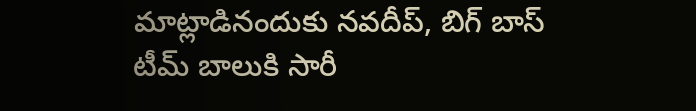మాట్లాడినందుకు నవదీప్, బిగ్ బాస్ టీమ్ బాలుకి సారీ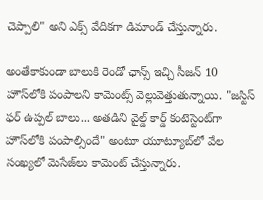చెప్పాలి" అని ఎక్స్ వేదికగా డిమాండ్ చేస్తున్నారు.

అంతేకాకుండా బాలుకి రెండో ఛాన్స్ ఇచ్చి సీజన్ 10 హౌస్‌లోకి పంపాలని కామెంట్స్ వెల్లువెత్తుతున్నాయి. "జస్టిస్ ఫర్ ఉప్పల్ బాలు... అతడిని వైల్డ్ కార్డ్ కంటెస్టెంట్‌గా హౌస్‌లోకి పంపాల్సిందే" అంటూ యూట్యూబ్‌లో వేల సంఖ్యలో మెసేజ్‌లు కామెంట్ చేస్తున్నారు.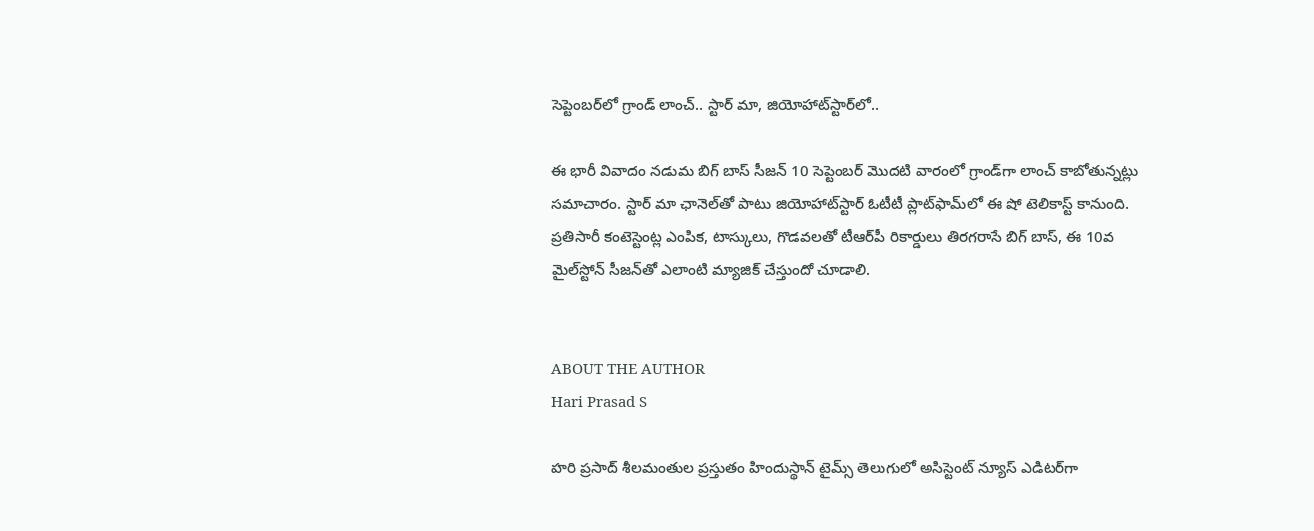సెప్టెంబర్‌లో గ్రాండ్ లాంచ్.. స్టార్ మా, జియోహాట్‌స్టార్‌లో..

ఈ భారీ వివాదం నడుమ బిగ్ బాస్ సీజన్ 10 సెప్టెంబర్ మొదటి వారంలో గ్రాండ్‌గా లాంచ్ కాబోతున్నట్లు సమాచారం. స్టార్ మా ఛానెల్‌తో పాటు జియోహాట్‌స్టార్ ఓటీటీ ప్లాట్‌ఫామ్‌లో ఈ షో టెలికాస్ట్ కానుంది. ప్రతిసారీ కంటెస్టెంట్ల ఎంపిక, టాస్కులు, గొడవలతో టీఆర్‌పీ రికార్డులు తిరగరాసే బిగ్ బాస్, ఈ 10వ మైల్‌స్టోన్ సీజన్‌తో ఎలాంటి మ్యాజిక్ చేస్తుందో చూడాలి.


ABOUT THE AUTHOR
Hari Prasad S

హరి ప్రసాద్ శీలమంతుల ప్రస్తుతం హిందుస్థాన్ టైమ్స్ తెలుగులో అసిస్టెంట్ న్యూస్ ఎడిటర్‌గా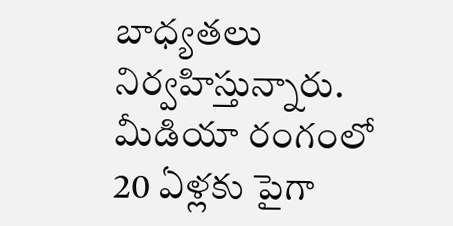బాధ్యతలు నిర్వహిస్తున్నారు. మీడియా రంగంలో 20 ఏళ్లకు పైగా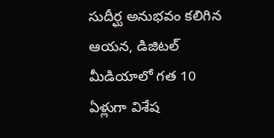సుదీర్ఘ అనుభవం కలిగిన ఆయన, డిజిటల్ మీడియాలో గత 10 ఏళ్లుగా విశేష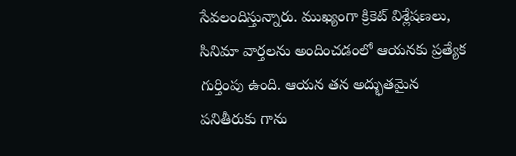సేవలందిస్తున్నారు. ముఖ్యంగా క్రికెట్ విశ్లేషణలు, సినిమా వార్తలను అందించడంలో ఆయనకు ప్రత్యేక గుర్తింపు ఉంది. ఆయన తన అద్భుతమైన పనితీరుకు గాను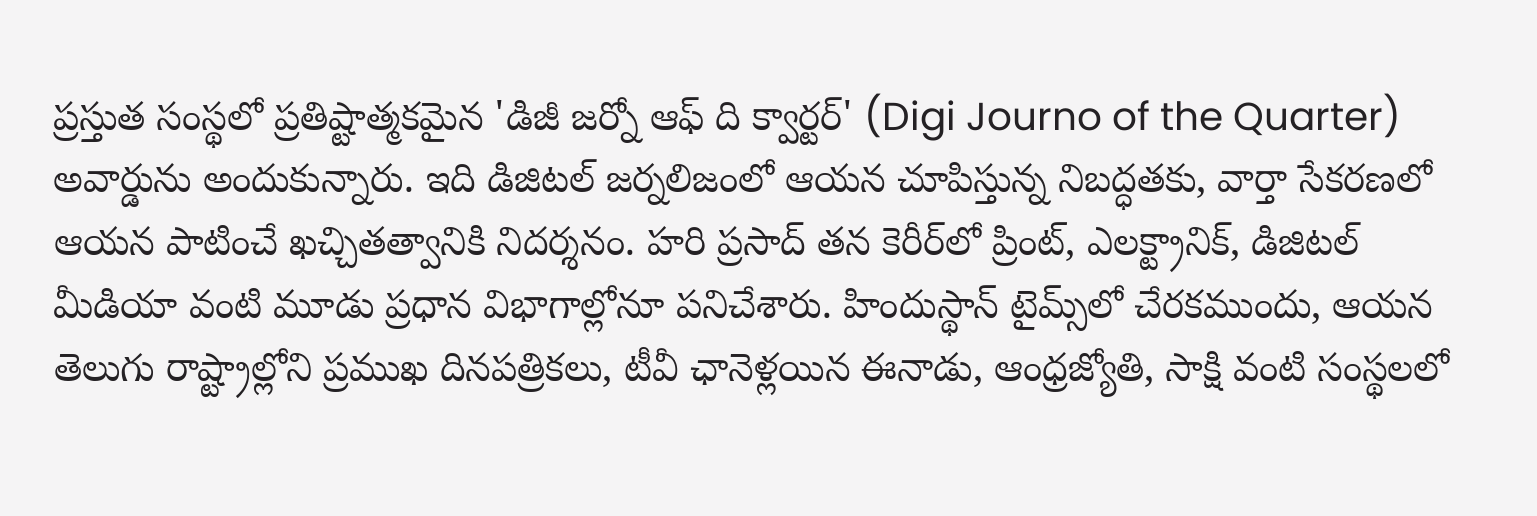ప్రస్తుత సంస్థలో ప్రతిష్టాత్మకమైన 'డిజీ జర్నో ఆఫ్ ది క్వార్టర్' (Digi Journo of the Quarter) అవార్డును అందుకున్నారు. ఇది డిజిటల్ జర్నలిజంలో ఆయన చూపిస్తున్న నిబద్ధతకు, వార్తా సేకరణలో ఆయన పాటించే ఖచ్చితత్వానికి నిదర్శనం. హరి ప్రసాద్ తన కెరీర్‌లో ప్రింట్, ఎలక్ట్రానిక్, డిజిటల్ మీడియా వంటి మూడు ప్రధాన విభాగాల్లోనూ పనిచేశారు. హిందుస్థాన్ టైమ్స్‌లో చేరకముందు, ఆయన తెలుగు రాష్ట్రాల్లోని ప్రముఖ దినపత్రికలు, టీవీ ఛానెళ్లయిన ఈనాడు, ఆంధ్రజ్యోతి, సాక్షి వంటి సంస్థలలో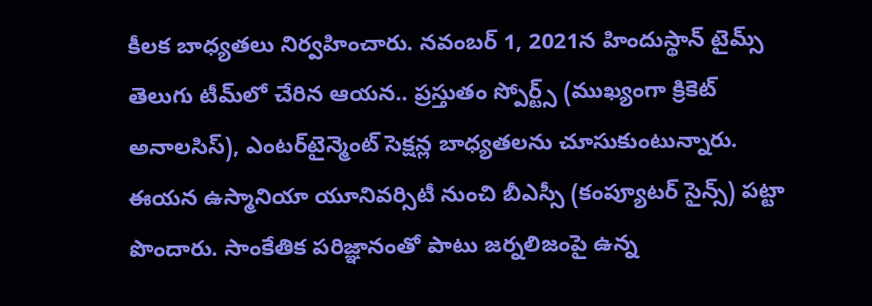కీలక బాధ్యతలు నిర్వహించారు. నవంబర్ 1, 2021న హిందుస్థాన్ టైమ్స్ తెలుగు టీమ్‌లో చేరిన ఆయన.. ప్రస్తుతం స్పోర్ట్స్ (ముఖ్యంగా క్రికెట్ అనాలసిస్), ఎంటర్‌టైన్మెంట్ సెక్షన్ల బాధ్యతలను చూసుకుంటున్నారు. ఈయన ఉస్మానియా యూనివర్సిటీ నుంచి బీఎస్సీ (కంప్యూటర్ సైన్స్) పట్టా పొందారు. సాంకేతిక పరిజ్ఞానంతో పాటు జర్నలిజంపై ఉన్న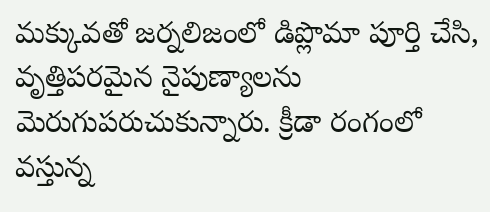మక్కువతో జర్నలిజంలో డిప్లొమా పూర్తి చేసి, వృత్తిపరమైన నైపుణ్యాలను మెరుగుపరుచుకున్నారు. క్రీడా రంగంలో వస్తున్న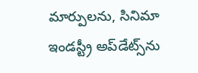మార్పులను, సినిమా ఇండస్ట్రీ అప్‌డేట్స్‌ను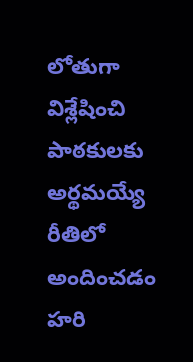లోతుగా విశ్లేషించి పాఠకులకు అర్థమయ్యే రీతిలో అందించడం హరి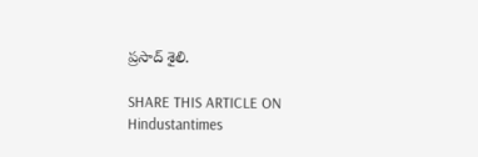ప్రసాద్ శైలి.

SHARE THIS ARTICLE ON
Hindustantimes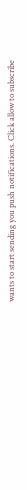wants to start sending you push notifications. Click allow to subscribe